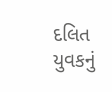દલિત યુવકનું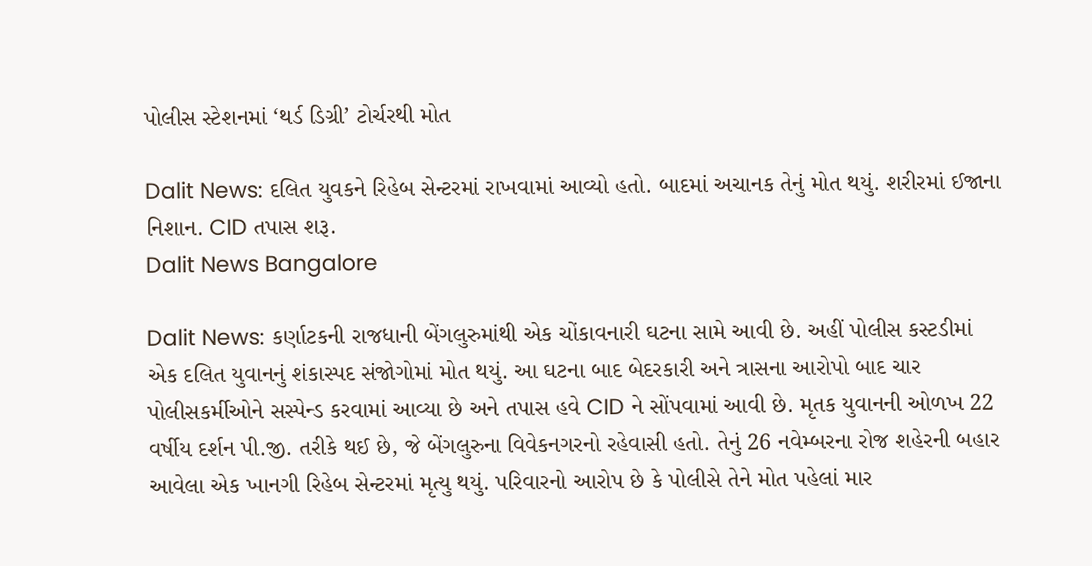પોલીસ સ્ટેશનમાં ‘થર્ડ ડિગ્રી’ ટોર્ચરથી મોત

Dalit News: દલિત યુવકને રિહેબ સેન્ટરમાં રાખવામાં આવ્યો હતો. બાદમાં અચાનક તેનું મોત થયું. શરીરમાં ઈજાના નિશાન. CID તપાસ શરૂ.
Dalit News Bangalore

Dalit News: કર્ણાટકની રાજધાની બેંગલુરુમાંથી એક ચોંકાવનારી ઘટના સામે આવી છે. અહીં પોલીસ કસ્ટડીમાં એક દલિત યુવાનનું શંકાસ્પદ સંજોગોમાં મોત થયું. આ ઘટના બાદ બેદરકારી અને ત્રાસના આરોપો બાદ ચાર પોલીસકર્મીઓને સસ્પેન્ડ કરવામાં આવ્યા છે અને તપાસ હવે CID ને સોંપવામાં આવી છે. મૃતક યુવાનની ઓળખ 22 વર્ષીય દર્શન પી.જી. તરીકે થઈ છે, જે બેંગલુરુના વિવેકનગરનો રહેવાસી હતો. તેનું 26 નવેમ્બરના રોજ શહેરની બહાર આવેલા એક ખાનગી રિહેબ સેન્ટરમાં મૃત્યુ થયું. પરિવારનો આરોપ છે કે પોલીસે તેને મોત પહેલાં માર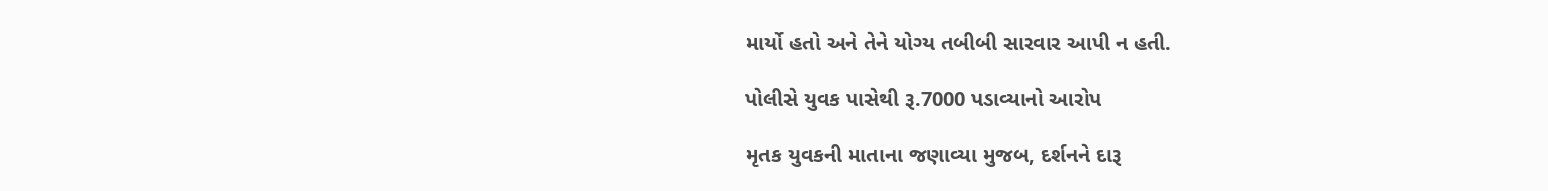માર્યો હતો અને તેને યોગ્ય તબીબી સારવાર આપી ન હતી.

પોલીસે યુવક પાસેથી રૂ.7000 પડાવ્યાનો આરોપ

મૃતક યુવકની માતાના જણાવ્યા મુજબ, દર્શનને દારૂ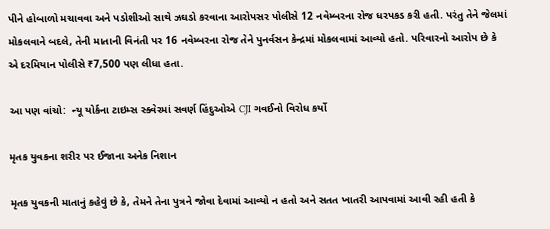પીને હોબાળો મચાવવા અને પડોશીઓ સાથે ઝઘડો કરવાના આરોપસર પોલીસે 12 નવેમ્બરના રોજ ધરપકડ કરી હતી. પરંતુ તેને જેલમાં મોકલવાને બદલે, તેની માતાની વિનંતી પર 16 નવેમ્બરના રોજ તેને પુનર્વસન કેન્દ્રમાં મોકલવામાં આવ્યો હતો. પરિવારનો આરોપ છે કે એ દરમિયાન પોલીસે ₹7,500 પણ લીધા હતા.

આ પણ વાંચો:  ન્યૂ યોર્કના ટાઇમ્સ સ્ક્વેરમાં સવર્ણ હિંદુઓએ CJI ગવઈનો વિરોધ કર્યો

મૃતક યુવકના શરીર પર ઈજાના અનેક નિશાન

મૃતક યુવકની માતાનું કહેવું છે કે, તેમને તેના પુત્રને જોવા દેવામાં આવ્યો ન હતો અને સતત ખાતરી આપવામાં આવી રહી હતી કે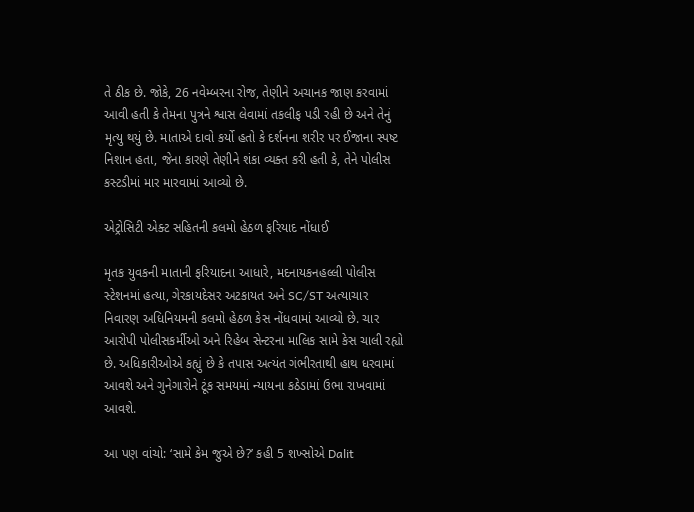તે ઠીક છે. જોકે, 26 નવેમ્બરના રોજ, તેણીને અચાનક જાણ કરવામાં આવી હતી કે તેમના પુત્રને શ્વાસ લેવામાં તકલીફ પડી રહી છે અને તેનું મૃત્યુ થયું છે. માતાએ દાવો કર્યો હતો કે દર્શનના શરીર પર ઈજાના સ્પષ્ટ નિશાન હતા, જેના કારણે તેણીને શંકા વ્યક્ત કરી હતી કે, તેને પોલીસ કસ્ટડીમાં માર મારવામાં આવ્યો છે.

એટ્રોસિટી એક્ટ સહિતની કલમો હેઠળ ફરિયાદ નોંધાઈ

મૃતક યુવકની માતાની ફરિયાદના આધારે, મદનાયકનહલ્લી પોલીસ સ્ટેશનમાં હત્યા, ગેરકાયદેસર અટકાયત અને SC/ST અત્યાચાર નિવારણ અધિનિયમની કલમો હેઠળ કેસ નોંધવામાં આવ્યો છે. ચાર આરોપી પોલીસકર્મીઓ અને રિહેબ સેન્ટરના માલિક સામે કેસ ચાલી રહ્યો છે. અધિકારીઓએ કહ્યું છે કે તપાસ અત્યંત ગંભીરતાથી હાથ ધરવામાં આવશે અને ગુનેગારોને ટૂંક સમયમાં ન્યાયના કઠેડામાં ઉભા રાખવામાં આવશે.

આ પણ વાંચો: ‘સામે કેમ જુએ છે?’ કહી 5 શખ્સોએ Dalit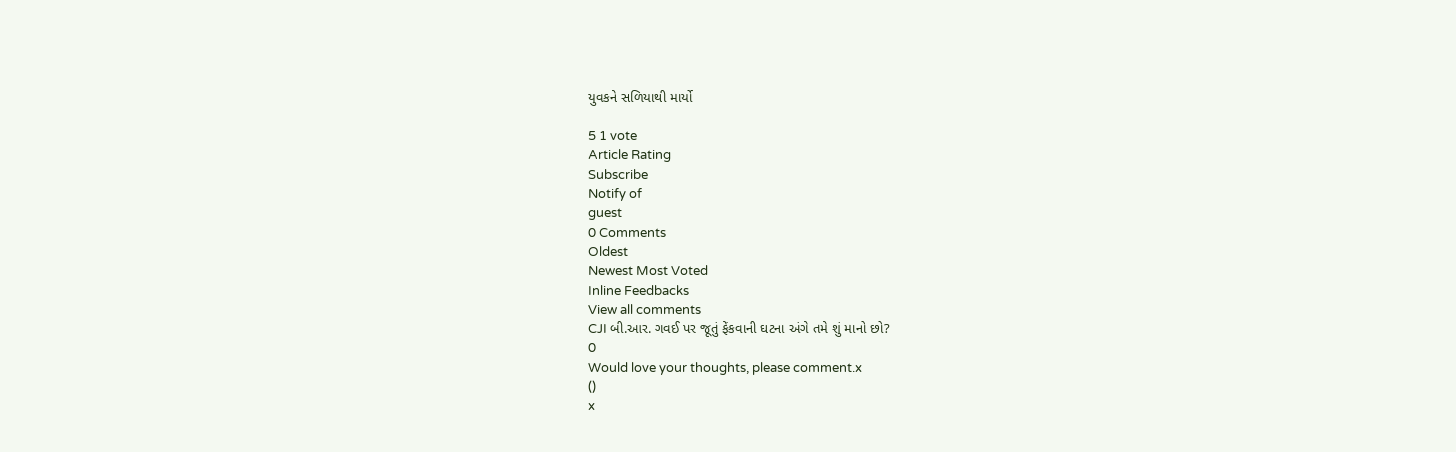યુવકને સળિયાથી માર્યો

5 1 vote
Article Rating
Subscribe
Notify of
guest
0 Comments
Oldest
Newest Most Voted
Inline Feedbacks
View all comments
CJI બી.આર. ગવઈ પર જૂતું ફેંકવાની ઘટના અંગે તમે શું માનો છો?
0
Would love your thoughts, please comment.x
()
x